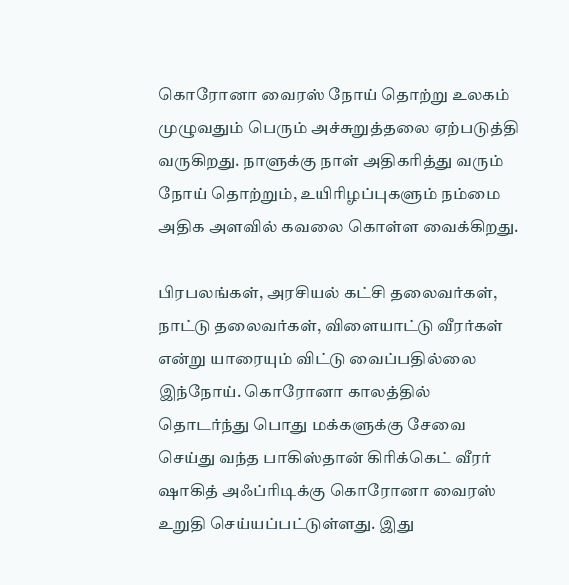கொரோனா வைரஸ் நோய் தொற்று உலகம் முழுவதும் பெரும் அச்சுறுத்தலை ஏற்படுத்தி வருகிறது. நாளுக்கு நாள் அதிகரித்து வரும் நோய் தொற்றும், உயிரிழப்புகளும் நம்மை அதிக அளவில் கவலை கொள்ள வைக்கிறது.

பிரபலங்கள், அரசியல் கட்சி தலைவர்கள், நாட்டு தலைவர்கள், விளையாட்டு வீரர்கள் என்று யாரையும் விட்டு வைப்பதில்லை இந்நோய். கொரோனா காலத்தில் தொடர்ந்து பொது மக்களுக்கு சேவை செய்து வந்த பாகிஸ்தான் கிரிக்கெட் வீரர் ஷாகித் அஃப்ரிடிக்கு கொரோனா வைரஸ் உறுதி செய்யப்பட்டுள்ளது. இது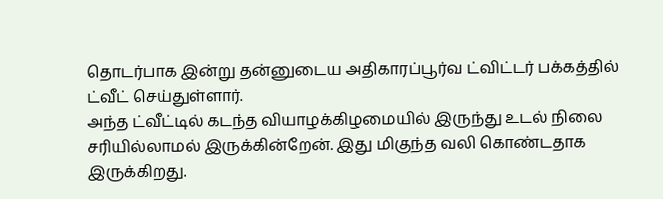தொடர்பாக இன்று தன்னுடைய அதிகாரப்பூர்வ ட்விட்டர் பக்கத்தில் ட்வீட் செய்துள்ளார்.
அந்த ட்வீட்டில் கடந்த வியாழக்கிழமையில் இருந்து உடல் நிலை சரியில்லாமல் இருக்கின்றேன். இது மிகுந்த வலி கொண்டதாக இருக்கிறது.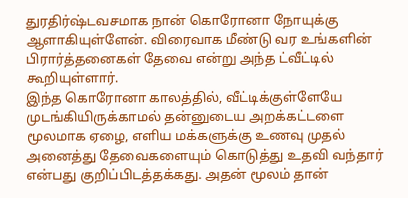துரதிர்ஷ்டவசமாக நான் கொரோனா நோயுக்கு ஆளாகியுள்ளேன். விரைவாக மீண்டு வர உங்களின் பிரார்த்தனைகள் தேவை என்று அந்த ட்வீட்டில் கூறியுள்ளார்.
இந்த கொரோனா காலத்தில், வீட்டிக்குள்ளேயே முடங்கியிருக்காமல் தன்னுடைய அறக்கட்டளை மூலமாக ஏழை, எளிய மக்களுக்கு உணவு முதல் அனைத்து தேவைகளையும் கொடுத்து உதவி வந்தார் என்பது குறிப்பிடத்தக்கது. அதன் மூலம் தான்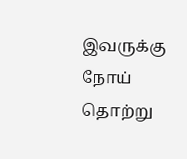இவருக்கு நோய் தொற்று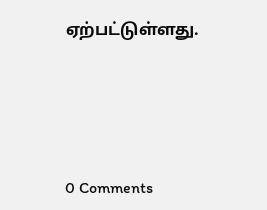ஏற்பட்டுள்ளது.






0 Comments